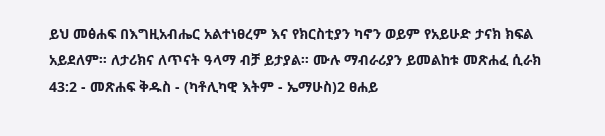ይህ መፅሐፍ በእግዚአብሔር አልተነፀረም እና የክርስቲያን ካኖን ወይም የአይሁድ ታናክ ክፍል አይደለም። ለታሪክና ለጥናት ዓላማ ብቻ ይታያል። ሙሉ ማብራሪያን ይመልከቱ መጽሐፈ ሲራክ 43:2 - መጽሐፍ ቅዱስ - (ካቶሊካዊ እትም - ኤማሁስ)2 ፀሐይ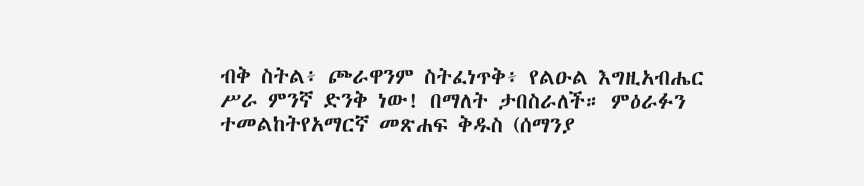ብቅ ስትል፥ ጮራዋንም ስትፈነጥቅ፥ የልዑል እግዚአብሔር ሥራ ምንኛ ድንቅ ነው! በማለት ታበስራለች። ምዕራፉን ተመልከትየአማርኛ መጽሐፍ ቅዱስ (ሰማንያ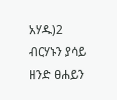አሃዱ)2 ብርሃኑን ያሳይ ዘንድ ፀሐይን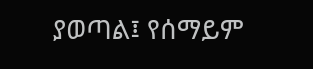ያወጣል፤ የሰማይም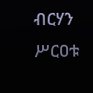ብርሃን ሥርዐቱ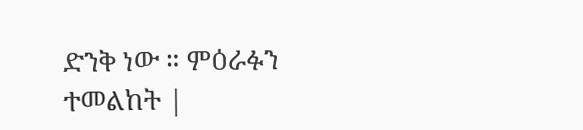ድንቅ ነው ። ምዕራፉን ተመልከት |